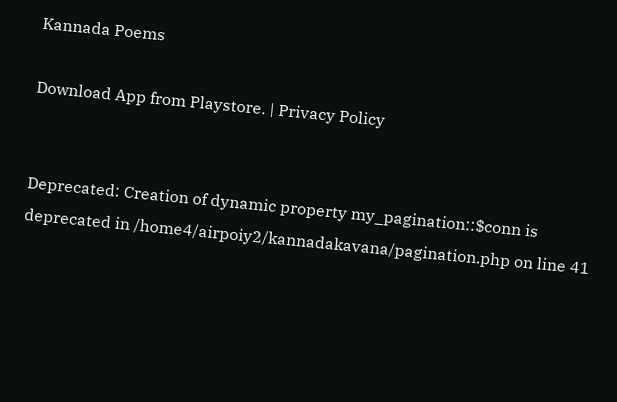Kannada Poems

Download App from Playstore. | Privacy Policy


Deprecated: Creation of dynamic property my_pagination::$conn is deprecated in /home4/airpoiy2/kannadakavana/pagination.php on line 41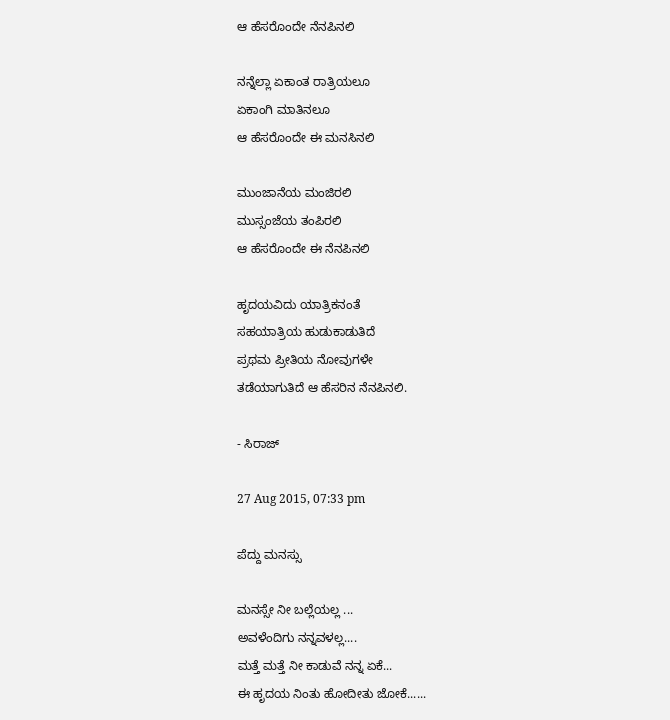ಆ ಹೆಸರೊಂದೇ ನೆನಪಿನಲಿ

ನನ್ನೆಲ್ಲಾ ಏಕಾಂತ ರಾತ್ರಿಯಲೂ
ಏಕಾಂಗಿ ಮಾತಿನಲೂ
ಆ ಹೆಸರೊಂದೇ ಈ ಮನಸಿನಲಿ

ಮುಂಜಾನೆಯ ಮಂಜಿರಲಿ
ಮುಸ್ಸಂಜೆಯ ತಂಪಿರಲಿ
ಆ ಹೆಸರೊಂದೇ ಈ ನೆನಪಿನಲಿ

ಹೃದಯವಿದು ಯಾತ್ರಿಕನಂತೆ
ಸಹಯಾತ್ರಿಯ ಹುಡುಕಾಡುತಿದೆ
ಪ್ರಥಮ ಪ್ರೀತಿಯ ನೋವುಗಳೇ
ತಡೆಯಾಗುತಿದೆ ಆ ಹೆಸರಿನ ನೆನಪಿನಲಿ.

- ಸಿರಾಜ್

27 Aug 2015, 07:33 pm

ಪೆದ್ದು ಮನಸ್ಸು

ಮನಸ್ಸೇ ನೀ ಬಲ್ಲೆಯಲ್ಲ ...
ಅವಳೆಂದಿಗು ನನ್ನವಳಲ್ಲ....
ಮತ್ತೆ ಮತ್ತೆ ನೀ ಕಾಡುವೆ ನನ್ನ ಏಕೆ...
ಈ ಹೃದಯ ನಿಂತು ಹೋದೀತು ಜೋಕೆ......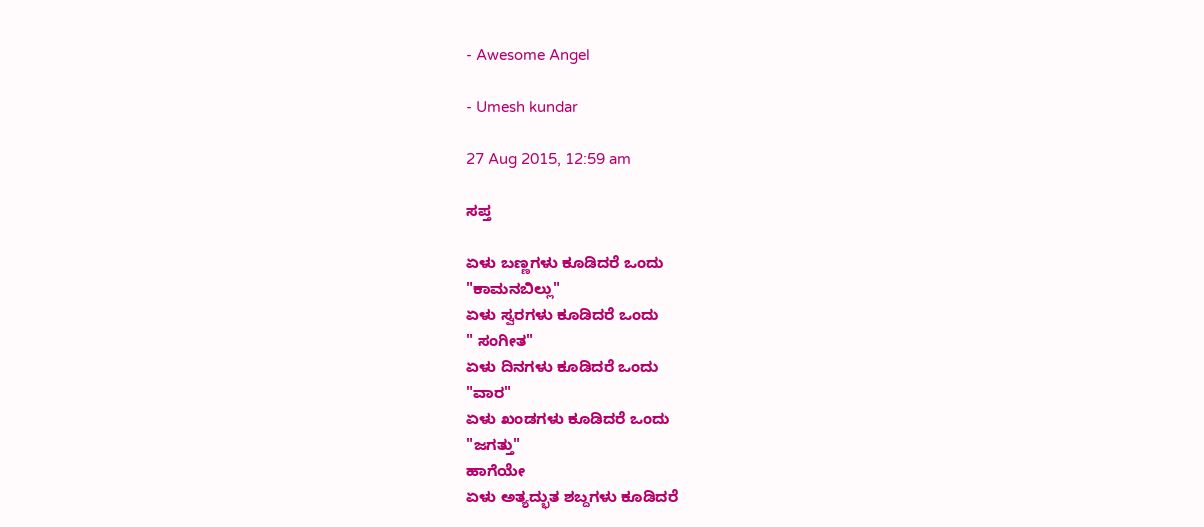- Awesome Angel

- Umesh kundar

27 Aug 2015, 12:59 am

ಸಪ್ತ

ಏಳು ಬಣ್ಣಗಳು ಕೂಡಿದರೆ ಒಂದು
"ಕಾಮನಬಿಲ್ಲು"
ಏಳು ಸ್ವರಗಳು ಕೂಡಿದರೆ ಒಂದು
" ಸಂಗೀತ"
ಏಳು ದಿನಗಳು ಕೂಡಿದರೆ ಒಂದು
"ವಾರ"
ಏಳು ಖಂಡಗಳು ಕೂಡಿದರೆ ಒಂದು
"ಜಗತ್ತು"
ಹಾಗೆಯೇ
ಏಳು ಅತ್ಯದ್ಭುತ ಶಬ್ದಗಳು ಕೂಡಿದರೆ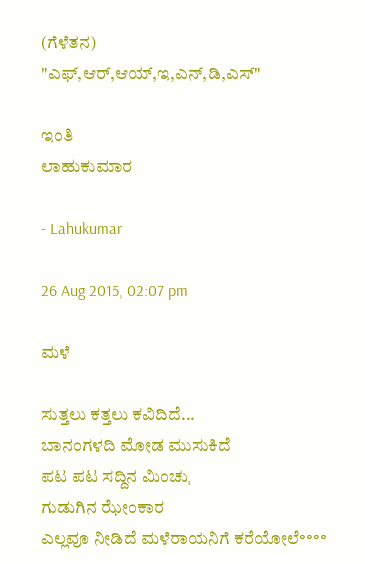(ಗೆಳೆತನ)
"ಎಫ್,ಆರ್,ಆಯ್,ಇ,ಎನ್,ಡಿ,ಎಸ್"

ಇಂತಿ
ಲಾಹುಕುಮಾರ

- Lahukumar

26 Aug 2015, 02:07 pm

ಮಳೆ

ಸುತ್ತಲು ಕತ್ತಲು ಕವಿದಿದೆ...
ಬಾನಂಗಳದಿ ಮೋಡ ಮುಸುಕಿದೆ
ಪಟ ಪಟ ಸದ್ದಿನ ಮಿಂಚುˌ
ಗುಡುಗಿನ ಝೇಂಕಾರ
ಎಲ್ಲವೂ ನೀಡಿದೆ ಮಳೆರಾಯನಿಗೆ ಕರೆಯೋಲೆ॰॰॰॰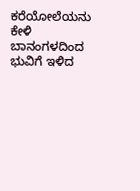ಕರೆಯೋಲೆಯನು ಕೇಳಿ
ಬಾನಂಗಳದಿಂದ ಭುವಿಗೆ ಇಳಿದ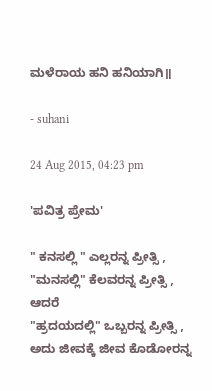ಮಳೆರಾಯ ಹನಿ ಹನಿಯಾಗಿ॥

- suhani

24 Aug 2015, 04:23 pm

'ಪವಿತ್ರ ಪ್ರೇಮ'

" ಕನಸಲ್ಲಿ " ಎಲ್ಲರನ್ನ ಪ್ರೀತ್ಸಿ ,
"ಮನಸಲ್ಲಿ" ಕೆಲವರನ್ನ ಪ್ರೀತ್ಸಿ ,
ಆದರೆ
"ಹ್ರದಯದಲ್ಲಿ" ಒಬ್ಬರನ್ನ ಪ್ರೀತ್ಸಿ ,
ಅದು ಜೀವಕ್ಕೆ ಜೀವ ಕೊಡೋರನ್ನ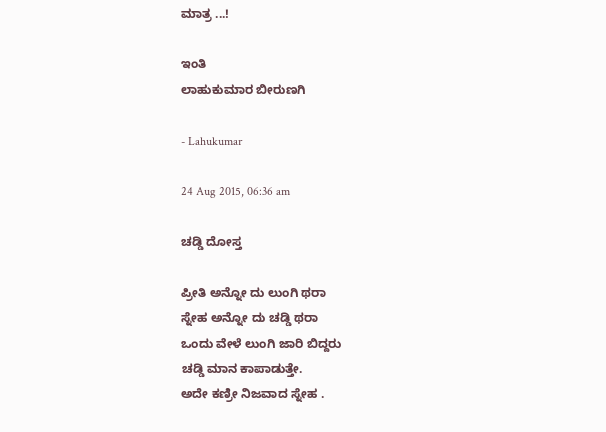ಮಾತ್ರ ...!

ಇಂತಿ
ಲಾಹುಕುಮಾರ ಬೀರುಣಗಿ

- Lahukumar

24 Aug 2015, 06:36 am

ಚಡ್ಡಿ ದೋಸ್ತ

ಪ್ರೀತಿ ಅನ್ನೋ ದು ಲುಂಗಿ ಥರಾ
ಸ್ನೇಹ ಅನ್ನೋ ದು ಚಡ್ಡಿ ಥರಾ
ಒಂದು ವೇಳೆ ಲುಂಗಿ ಜಾರಿ ಬಿದ್ದರು
ಚಡ್ಡಿ ಮಾನ ಕಾಪಾಡುತ್ತೇ.
ಅದೇ ಕಣ್ರೀ ನಿಜವಾದ ಸ್ನೇಹ .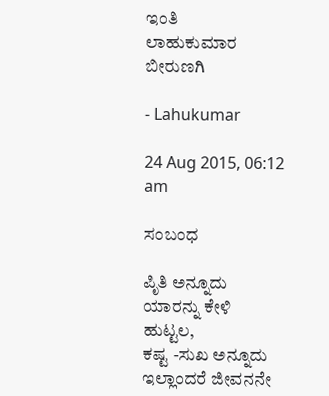ಇಂತಿ
ಲಾಹುಕುಮಾರ ಬೀರುಣಗಿ

- Lahukumar

24 Aug 2015, 06:12 am

ಸಂಬಂಧ

ಪಿೃತಿ ಅನ್ನೂದು ಯಾರನ್ನು ಕೇಳಿ ಹುಟ್ಟಲ,
ಕಷ್ಟ -ಸುಖ ಅನ್ನೂದು ಇಲ್ಲಾಂದರೆ ಜೀವನನೇ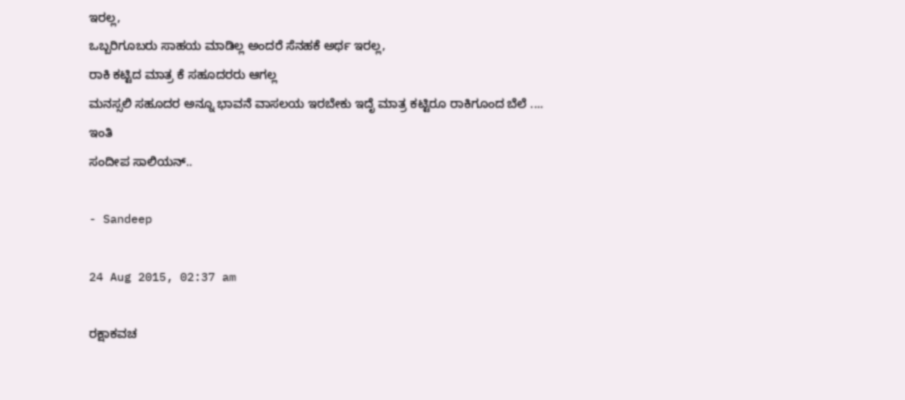ಇರಲ್ಲ,
ಒಬ್ಬರಿಗೂಬರು ಸಾಹಯ ಮಾಡಿಲ್ಲ ಅಂದರೆ ಸೆನಹಕೆ ಅರ್ಥ ಇರಲ್ಲ,
ರಾಕಿ ಕಟ್ಟಿದ ಮಾತ್ರ ಕೆ ಸಹೂದರರು ಆಗಲ್ಲ
ಮನಸ್ಸಲಿ ಸಹೂದರ ಅನ್ನೂ ಭಾವನೆ ವಾಸಲಯ ಇರಬೇಕು ಇದೆೃ ಮಾತ್ರ ಕಟ್ಟಿರೂ ರಾಕಿಗೂಂದ ಬೆಲೆ ....
ಇಂತಿ
ಸಂದೀಪ ಸಾಲಿಯನ್..

- Sandeep

24 Aug 2015, 02:37 am

ರಕ್ಷಾಕವಚ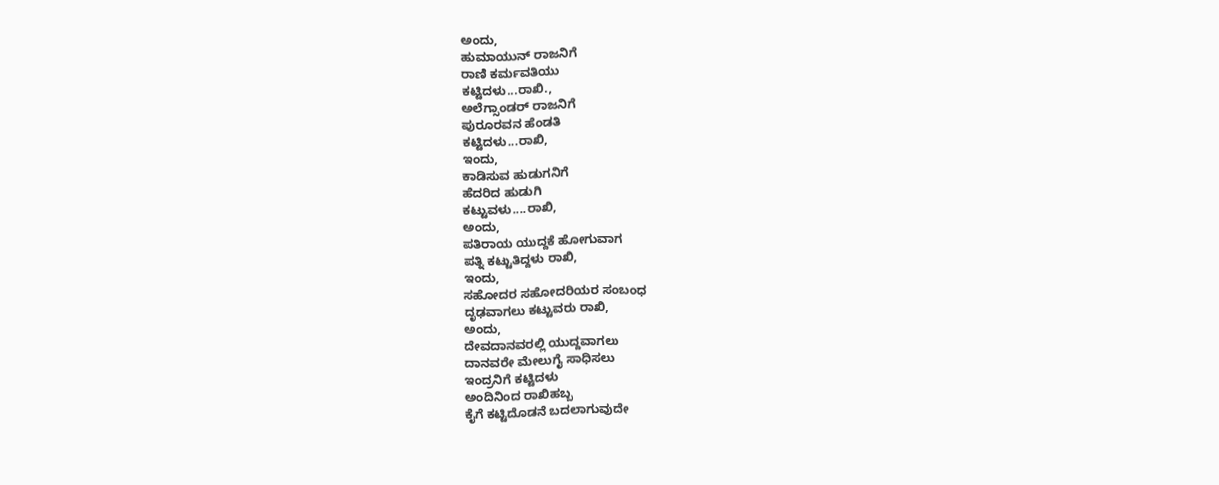ಅಂದು,
ಹುಮಾಯುನ್ ರಾಜನಿಗೆ
ರಾಣಿ ಕರ್ಮವತಿಯು
ಕಟ್ಟಿದಳು...ರಾಖಿ.,
ಅಲೆಗ್ಸಾಂಡರ್ ರಾಜನಿಗೆ
ಪುರೂರವನ ಹೆಂಡತಿ
ಕಟ್ಟಿದಳು...ರಾಖಿ,
ಇಂದು,
ಕಾಡಿಸುವ ಹುಡುಗನಿಗೆ
ಹೆದರಿದ ಹುಡುಗಿ
ಕಟ್ಟುವಳು....ರಾಖಿ,
ಅಂದು,
ಪತಿರಾಯ ಯುದ್ದಕೆ ಹೋಗುವಾಗ
ಪತ್ನಿ ಕಟ್ಟುತಿದ್ದಳು ರಾಖಿ,
ಇಂದು,
ಸಹೋದರ ಸಹೋದರಿಯರ ಸಂಬಂಧ
ದೃಢವಾಗಲು ಕಟ್ಟುವರು ರಾಖಿ,
ಅಂದು,
ದೇವದಾನವರಲ್ಲಿ ಯುದ್ದವಾಗಲು
ದಾನವರೇ ಮೇಲುಗೈ ಸಾಧಿಸಲು
ಇಂದ್ರನಿಗೆ ಕಟ್ಟಿದಳು
ಅಂದಿನಿಂದ ರಾಖಿಹಬ್ಬ
ಕೈಗೆ ಕಟ್ಟಿದೊಡನೆ ಬದಲಾಗುವುದೇ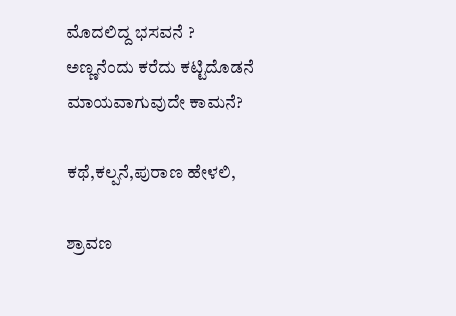ಮೊದಲಿದ್ದ ಭಸವನೆ ?
ಅಣ್ಣನೆಂದು ಕರೆದು ಕಟ್ಟಿದೊಡನೆ
ಮಾಯವಾಗುವುದೇ ಕಾಮನೆ?

ಕಥೆ,ಕಲ್ಪನೆ,ಪುರಾಣ ಹೇಳಲಿ,

ಶ್ರಾವಣ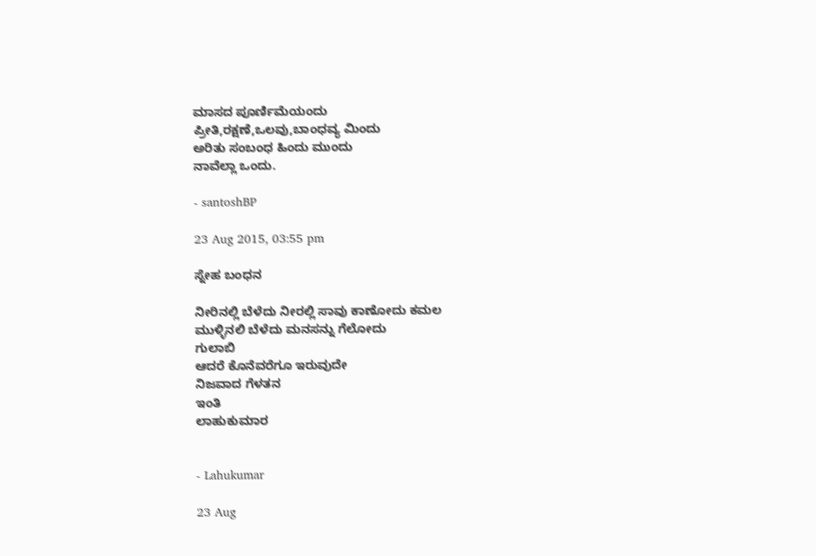ಮಾಸದ ಪೂರ್ಣಿಮೆಯಂದು
ಪ್ರೀತಿ,ರಕ್ಷಣೆ,ಒಲವು,ಬಾಂಧವ್ಯ ಮಿಂದು
ಅರಿತು ಸಂಬಂಧ ಹಿಂದು ಮುಂದು
ನಾವೆಲ್ಲಾ ಒಂದು.

- santoshBP

23 Aug 2015, 03:55 pm

ಸ್ನೇಹ ಬಂಧನ

ನೀರಿನಲ್ಲಿ ಬೆಳೆದು ನೀರಲ್ಲಿ ಸಾವು ಕಾಣೋದು ಕಮಲ
ಮುಳ್ಳಿನಲಿ ಬೆಳೆದು ಮನಸನ್ನು ಗೆಲೋದು
ಗುಲಾಬಿ
ಆದರೆ ಕೊನೆವರೆಗೂ ಇರುವುದೇ
ನಿಜವಾದ ಗೆಳತನ
ಇಂತಿ
ಲಾಹುಕುಮಾರ


- Lahukumar

23 Aug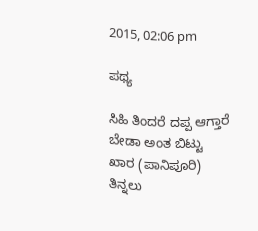2015, 02:06 pm

ಪಥ್ಯ

ಸಿಹಿ ತಿಂದರೆ ದಪ್ಪ ಆಗ್ತಾರೆ
ಬೇಡಾ ಅಂತ ಬಿಟ್ಟು
ಖಾರ (ಪಾನಿಪೂರಿ) ತಿನ್ನಲು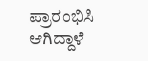ಪ್ರಾರಂಭಿಸಿ ಆಗಿದ್ದಾಳೆ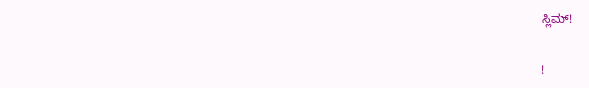ಸ್ಲಿಮ್!


!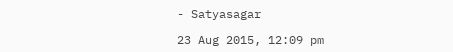- Satyasagar

23 Aug 2015, 12:09 pm